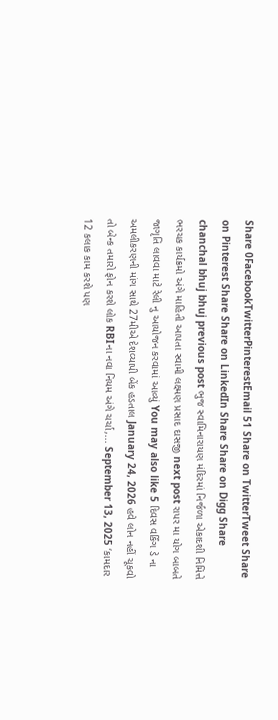Share 0FacebookTwitterPinterestEmail 51 Share on TwitterTweet Share on Pinterest Share Share on LinkedIn Share Share on Digg Share chanchal bhuj bhuj previous post ભુજ સ્વામિનારાયણ મંદિરમાં નિર્જળા એકાદશી નિમિત્તે ભરચક કાર્યક્રમો અંગે માહિતી આપતા સ્વામી લક્ષ્મણ પ્રસાદ દાસજી next post રાપર મા યોગ બાબતે જાગૃતિ લાવવા માટે રેલી નુ આયોજન કરવામાં આવ્યું You may also like 5 દિવસ વર્કિંગ ડે ના અમલીકરણની માંગ સાથે 27મીએ દેશવ્યાપી બેંક હડતાલ January 24, 2026 હવે લોન નહીં ચૂકવો તો બેન્ક તમારો ફોન કરશે લોક RBIના નવા નિયમ અંગે ચર્ચા,... September 13, 2025 ‘કામદાર 12 કલાક કામ કરશે પણ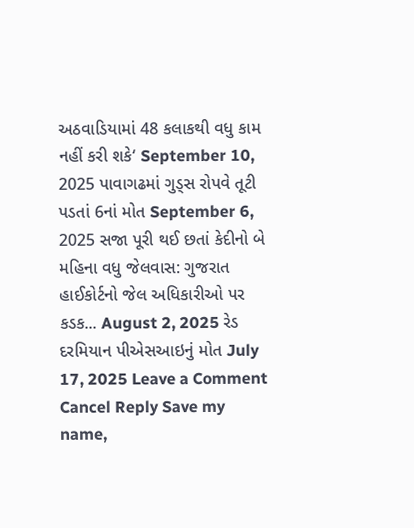અઠવાડિયામાં 48 કલાકથી વધુ કામ નહીં કરી શકે‘ September 10, 2025 પાવાગઢમાં ગુડ્સ રોપવે તૂટી પડતાં 6નાં મોત September 6, 2025 સજા પૂરી થઈ છતાં કેદીનો બે મહિના વધુ જેલવાસ: ગુજરાત હાઈકોર્ટનો જેલ અધિકારીઓ પર કડક... August 2, 2025 રેડ દરમિયાન પીએસઆઇનું મોત July 17, 2025 Leave a Comment Cancel Reply Save my name,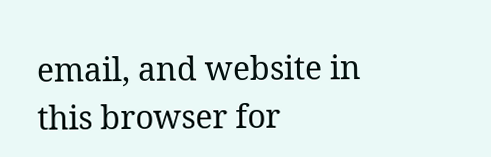email, and website in this browser for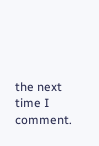the next time I comment.